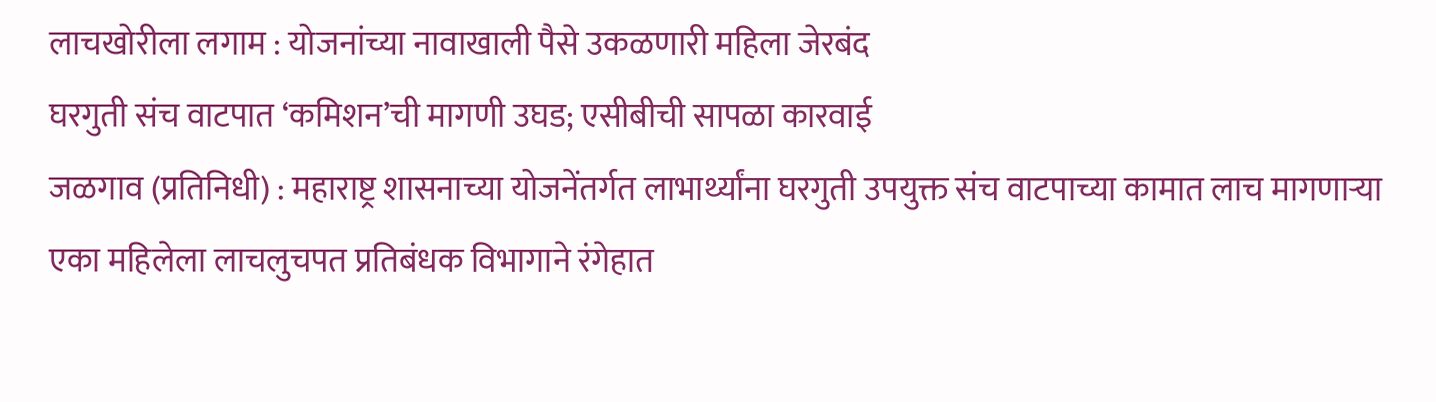लाचखोरीला लगाम : योजनांच्या नावाखाली पैसे उकळणारी महिला जेरबंद
घरगुती संच वाटपात ‘कमिशन’ची मागणी उघड; एसीबीची सापळा कारवाई
जळगाव (प्रतिनिधी) : महाराष्ट्र शासनाच्या योजनेंतर्गत लाभार्थ्यांना घरगुती उपयुक्त संच वाटपाच्या कामात लाच मागणाऱ्या एका महिलेला लाचलुचपत प्रतिबंधक विभागाने रंगेहात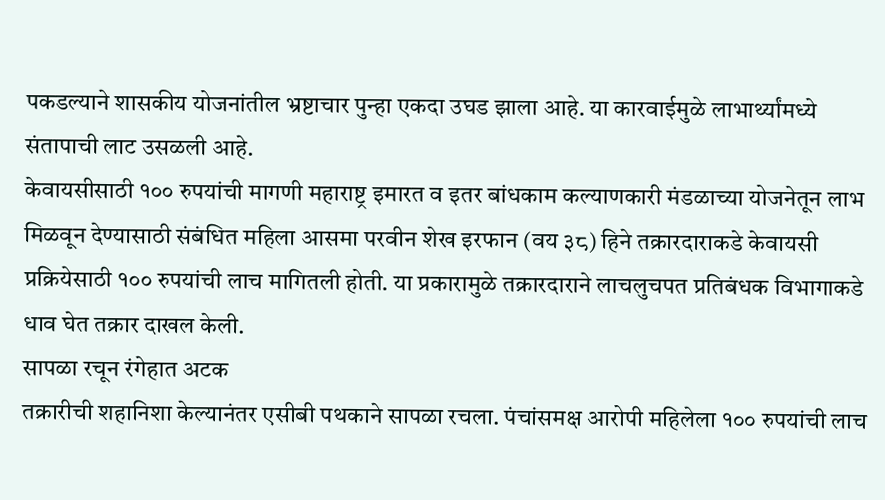पकडल्याने शासकीय योजनांतील भ्रष्टाचार पुन्हा एकदा उघड झाला आहे. या कारवाईमुळे लाभार्थ्यांमध्ये संतापाची लाट उसळली आहे.
केवायसीसाठी १०० रुपयांची मागणी महाराष्ट्र इमारत व इतर बांधकाम कल्याणकारी मंडळाच्या योजनेतून लाभ मिळवून देण्यासाठी संबंधित महिला आसमा परवीन शेख इरफान (वय ३८) हिने तक्रारदाराकडे केवायसी प्रक्रियेसाठी १०० रुपयांची लाच मागितली होती. या प्रकारामुळे तक्रारदाराने लाचलुचपत प्रतिबंधक विभागाकडे धाव घेत तक्रार दाखल केली.
सापळा रचून रंगेहात अटक
तक्रारीची शहानिशा केल्यानंतर एसीबी पथकाने सापळा रचला. पंचांसमक्ष आरोपी महिलेला १०० रुपयांची लाच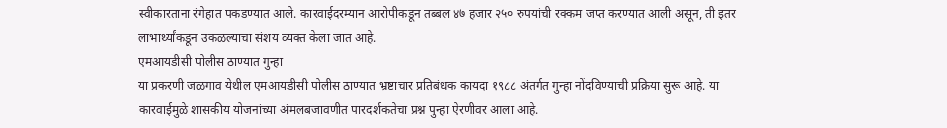स्वीकारताना रंगेहात पकडण्यात आले. कारवाईदरम्यान आरोपीकडून तब्बल ४७ हजार २५० रुपयांची रक्कम जप्त करण्यात आली असून, ती इतर लाभार्थ्यांकडून उकळल्याचा संशय व्यक्त केला जात आहे.
एमआयडीसी पोलीस ठाण्यात गुन्हा
या प्रकरणी जळगाव येथील एमआयडीसी पोलीस ठाण्यात भ्रष्टाचार प्रतिबंधक कायदा १९८८ अंतर्गत गुन्हा नोंदविण्याची प्रक्रिया सुरू आहे. या कारवाईमुळे शासकीय योजनांच्या अंमलबजावणीत पारदर्शकतेचा प्रश्न पुन्हा ऐरणीवर आला आहे.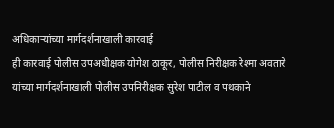अधिकाऱ्यांच्या मार्गदर्शनाखाली कारवाई
ही कारवाई पोलीस उपअधीक्षक योगेश ठाकूर, पोलीस निरीक्षक रेश्मा अवतारे यांच्या मार्गदर्शनाखाली पोलीस उपनिरीक्षक सुरेश पाटील व पथकाने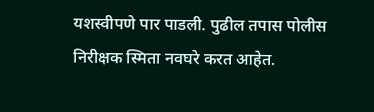यशस्वीपणे पार पाडली. पुढील तपास पोलीस निरीक्षक स्मिता नवघरे करत आहेत.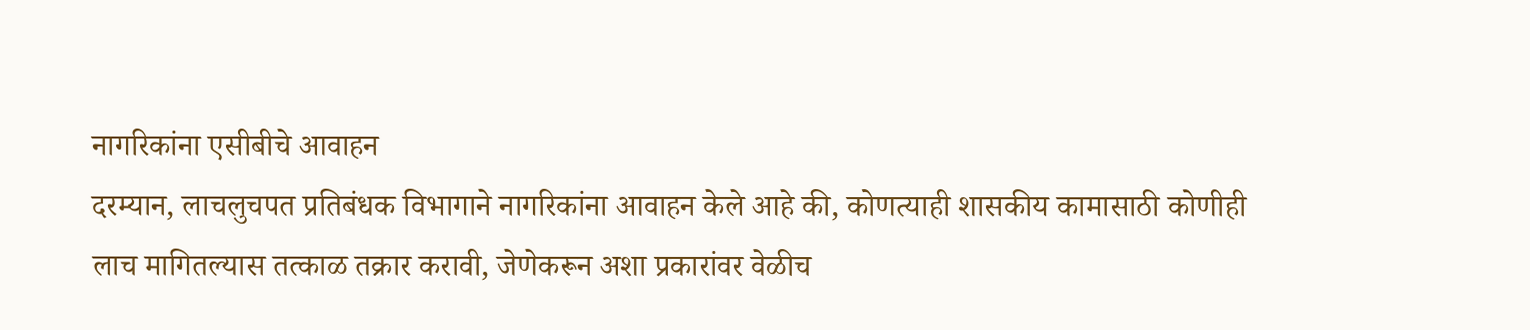नागरिकांना एसीबीचे आवाहन
दरम्यान, लाचलुचपत प्रतिबंधक विभागाने नागरिकांना आवाहन केले आहे की, कोणत्याही शासकीय कामासाठी कोणीही लाच मागितल्यास तत्काळ तक्रार करावी, जेणेकरून अशा प्रकारांवर वेळीच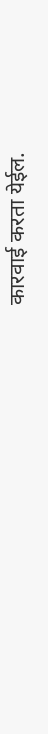कारवाई करता येईल.